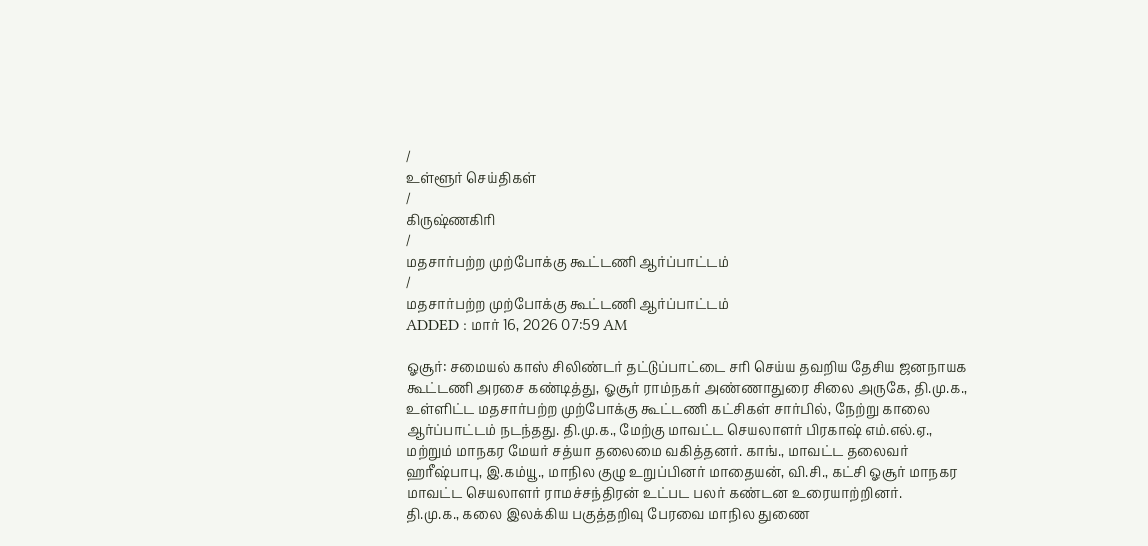/
உள்ளூர் செய்திகள்
/
கிருஷ்ணகிரி
/
மதசார்பற்ற முற்போக்கு கூட்டணி ஆர்ப்பாட்டம்
/
மதசார்பற்ற முற்போக்கு கூட்டணி ஆர்ப்பாட்டம்
ADDED : மார் 16, 2026 07:59 AM

ஓசூர்: சமையல் காஸ் சிலிண்டர் தட்டுப்பாட்டை சரி செய்ய தவறிய தேசிய ஜனநாயக கூட்டணி அரசை கண்டித்து, ஓசூர் ராம்நகர் அண்ணாதுரை சிலை அருகே, தி.மு.க., உள்ளிட்ட மதசார்பற்ற முற்போக்கு கூட்டணி கட்சிகள் சார்பில், நேற்று காலை ஆர்ப்பாட்டம் நடந்தது. தி.மு.க., மேற்கு மாவட்ட செயலாளர் பிரகாஷ் எம்.எல்.ஏ., மற்றும் மாநகர மேயர் சத்யா தலைமை வகித்தனர். காங்., மாவட்ட தலைவர் ஹரீஷ்பாபு, இ.கம்யூ., மாநில குழு உறுப்பினர் மாதையன், வி.சி., கட்சி ஓசூர் மாநகர மாவட்ட செயலாளர் ராமச்சந்திரன் உட்பட பலர் கண்டன உரையாற்றினர்.
தி.மு.க., கலை இலக்கிய பகுத்தறிவு பேரவை மாநில துணை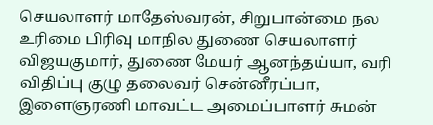செயலாளர் மாதேஸ்வரன், சிறுபான்மை நல உரிமை பிரிவு மாநில துணை செயலாளர் விஜயகுமார், துணை மேயர் ஆனந்தய்யா, வரி விதிப்பு குழு தலைவர் சென்னீரப்பா, இளைஞரணி மாவட்ட அமைப்பாளர் சுமன்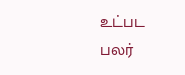உட்பட பலர்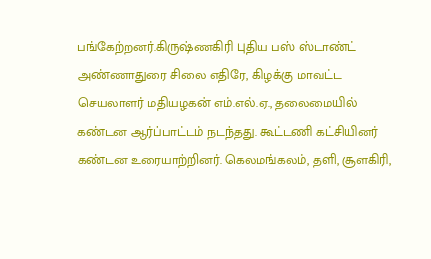பங்கேற்றனர்.கிருஷ்ணகிரி புதிய பஸ் ஸ்டாண்ட் அண்ணாதுரை சிலை எதிரே, கிழக்கு மாவட்ட செயலாளர் மதியழகன் எம்.எல்.ஏ., தலைமையில் கண்டன ஆர்ப்பாட்டம் நடந்தது. கூட்டணி கட்சியினர் கண்டன உரையாற்றினர். கெலமங்கலம், தளி, சூளகிரி,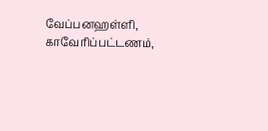வேப்பனஹள்ளி, காவேரிப்பட்டணம்,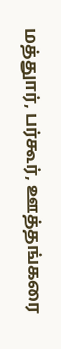மத்துார், பர்கூர், ஊத்தங்கரை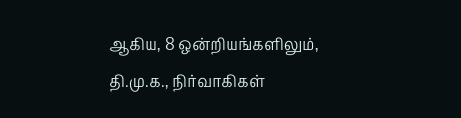ஆகிய, 8 ஒன்றியங்களிலும், தி.மு.க., நிர்வாகிகள்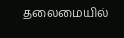தலைமையில்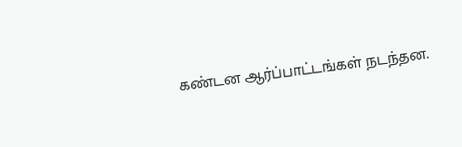கண்டன ஆர்ப்பாட்டங்கள் நடந்தன.